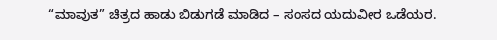“ಮಾವುತ” ಚಿತ್ರದ ಹಾಡು ಬಿಡುಗಡೆ ಮಾಡಿದ – ಸಂಸದ ಯದುವೀರ ಒಡೆಯರ.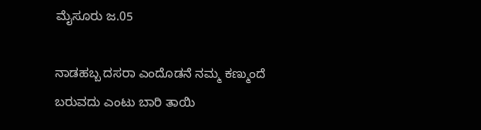ಮೈಸೂರು ಜ.05

ನಾಡಹಬ್ಬ ದಸರಾ ಎಂದೊಡನೆ ನಮ್ಮ ಕಣ್ಮುಂದೆ ಬರುವದು ಎಂಟು ಬಾರಿ ತಾಯಿ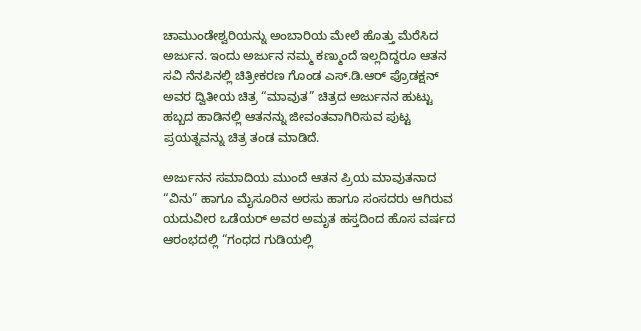ಚಾಮುಂಡೇಶ್ವರಿಯನ್ನು ಅಂಬಾರಿಯ ಮೇಲೆ ಹೊತ್ತು ಮೆರೆಸಿದ ಅರ್ಜುನ. ಇಂದು ಅರ್ಜುನ ನಮ್ಮ ಕಣ್ಮುಂದೆ ಇಲ್ಲದಿದ್ದರೂ ಆತನ ಸವಿ ನೆನಪಿನಲ್ಲಿ ಚಿತ್ರೀಕರಣ ಗೊಂಡ ಎಸ್.ಡಿ.ಆರ್ ಪ್ರೊಡಕ್ಷನ್ ಅವರ ದ್ವಿತೀಯ ಚಿತ್ರ “ಮಾವುತ” ಚಿತ್ರದ ಅರ್ಜುನನ ಹುಟ್ಟು ಹಬ್ಬದ ಹಾಡಿನಲ್ಲಿ ಆತನನ್ನು ಜೀವಂತವಾಗಿರಿಸುವ ಪುಟ್ಟ ಪ್ರಯತ್ನವನ್ನು ಚಿತ್ರ ತಂಡ ಮಾಡಿದೆ.

ಅರ್ಜುನನ ಸಮಾದಿಯ ಮುಂದೆ ಆತನ ಪ್ರಿಯ ಮಾವುತನಾದ “ವಿನು” ಹಾಗೂ ಮೈಸೂರಿನ ಅರಸು ಹಾಗೂ ಸಂಸದರು ಆಗಿರುವ ಯದುವೀರ ಒಡೆಯರ್ ಅವರ ಅಮೃತ ಹಸ್ತದಿಂದ ಹೊಸ ವರ್ಷದ ಆರಂಭದಲ್ಲಿ “ಗಂಧದ ಗುಡಿಯಲ್ಲಿ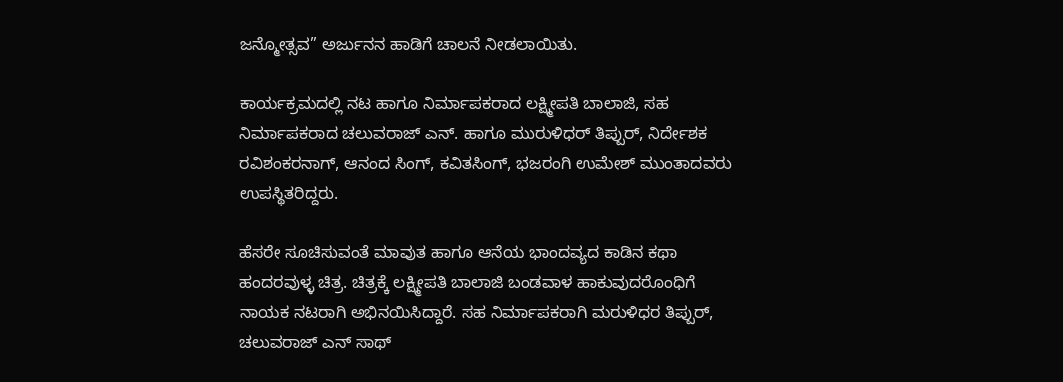ಜನ್ಮೋತ್ಸವ” ಅರ್ಜುನನ ಹಾಡಿಗೆ ಚಾಲನೆ ನೀಡಲಾಯಿತು.

ಕಾರ್ಯಕ್ರಮದಲ್ಲಿ ನಟ ಹಾಗೂ ನಿರ್ಮಾಪಕರಾದ ಲಕ್ಷ್ಮೀಪತಿ ಬಾಲಾಜಿ, ಸಹ ನಿರ್ಮಾಪಕರಾದ ಚಲುವರಾಜ್ ಎನ್. ಹಾಗೂ ಮುರುಳಿಧರ್ ತಿಪ್ಪುರ್, ನಿರ್ದೇಶಕ ರವಿಶಂಕರನಾಗ್, ಆನಂದ ಸಿಂಗ್, ಕವಿತಸಿಂಗ್, ಭಜರಂಗಿ ಉಮೇಶ್ ಮುಂತಾದವರು ಉಪಸ್ಥಿತರಿದ್ದರು.

ಹೆಸರೇ ಸೂಚಿಸುವಂತೆ ಮಾವುತ ಹಾಗೂ ಆನೆಯ ಭಾಂದವ್ಯದ ಕಾಡಿನ ಕಥಾ ಹಂದರವುಳ್ಳ ಚಿತ್ರ. ಚಿತ್ರಕ್ಕೆ ಲಕ್ಷ್ಮೀಪತಿ ಬಾಲಾಜಿ ಬಂಡವಾಳ ಹಾಕುವುದರೊಂಧಿಗೆ ನಾಯಕ ನಟರಾಗಿ ಅಭಿನಯಿಸಿದ್ದಾರೆ. ಸಹ ನಿರ್ಮಾಪಕರಾಗಿ ಮರುಳಿಧರ ತಿಪ್ಪುರ್, ಚಲುವರಾಜ್ ಎನ್ ಸಾಥ್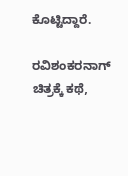ಕೊಟ್ಟಿದ್ದಾರೆ.

ರವಿಶಂಕರನಾಗ್ ಚಿತ್ರಕ್ಕೆ ಕಥೆ,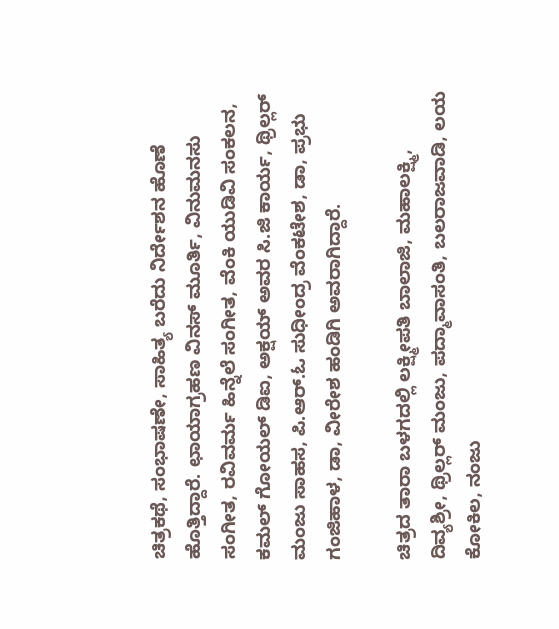ಚಿತ್ರಕಥೆ, ಸಂಭಾಷಣೇ, ಸಾಹಿತ್ಯ ಬರೆದು ನಿರ್ದೇಶನ ಹೊಣೆ ಹೊತ್ತಿದ್ದಾರೆ. ಛಾಯಾಗ್ರಹಣ ವಿನಸ್ ಮೂರ್ತಿ, ವಿನುಮನಸು ಸಂಗೀತ, ರವಿವರ್ಮ ಹಿನ್ನೆಲೆ ಸಂಗೀತ, ವೆಂಕಿ ಯುಡಿವಿ ಸಂಕಲನ, ಕಮಲ್ ಗೋಯಲ್ ಡಿಐ, ಅಕ್ಷಯ್ ಅವರ ಸಿ.ಜಿ ಕಾರ್ಯ, ಥ್ರಿಲ್ಲರ್ ಮಂಜು ಸಾಹಸ, ಪಿ.ಆರ್.ಓ ಸುಧೀಂದ್ರ ವೆಂಕಟೇಶ, ಡಾ, ಪ್ರಭು ಗಂಜಿಹಾಳ, ಡಾ, ವೀರೇಶ ಹಂಡಿಗಿ ಅವರಾಗಿದ್ದಾರೆ.

ಚಿತ್ರದ ತಾರಾ ಬಳಗದಲ್ಲಿ ಲಕ್ಷ್ಮೀಪತಿ ಬಾಲಾಜಿ, ಮಹಾಲಕ್ಷ್ಮಿ, ದಿವ್ಯಶ್ರೀ, ಥ್ರಿಲ್ಲರ್ ಮಂಜು, ಪದ್ಮಾವಾಸಂತಿ, ಬಲರಾಜವಾಡಿ, ಲಯ ಕೋಕಿಲ, ನಂಜು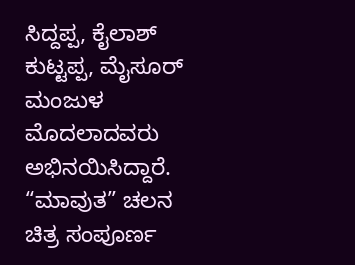ಸಿದ್ದಪ್ಪ, ಕೈಲಾಶ್ ಕುಟ್ಟಪ್ಪ, ಮೈಸೂರ್ ಮಂಜುಳ ಮೊದಲಾದವರು ಅಭಿನಯಿಸಿದ್ದಾರೆ. “ಮಾವುತ” ಚಲನ ಚಿತ್ರ ಸಂಪೂರ್ಣ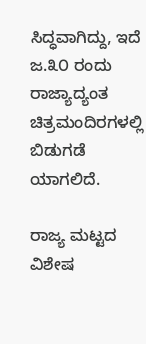ಸಿದ್ಧವಾಗಿದ್ದು, ಇದೆ ಜ.೩೦ ರಂದು ರಾಜ್ಯಾದ್ಯಂತ ಚಿತ್ರಮಂದಿರಗಳಲ್ಲಿ ಬಿಡುಗಡೆ ಯಾಗಲಿದೆ.

ರಾಜ್ಯ ಮಟ್ಟದ ವಿಶೇಷ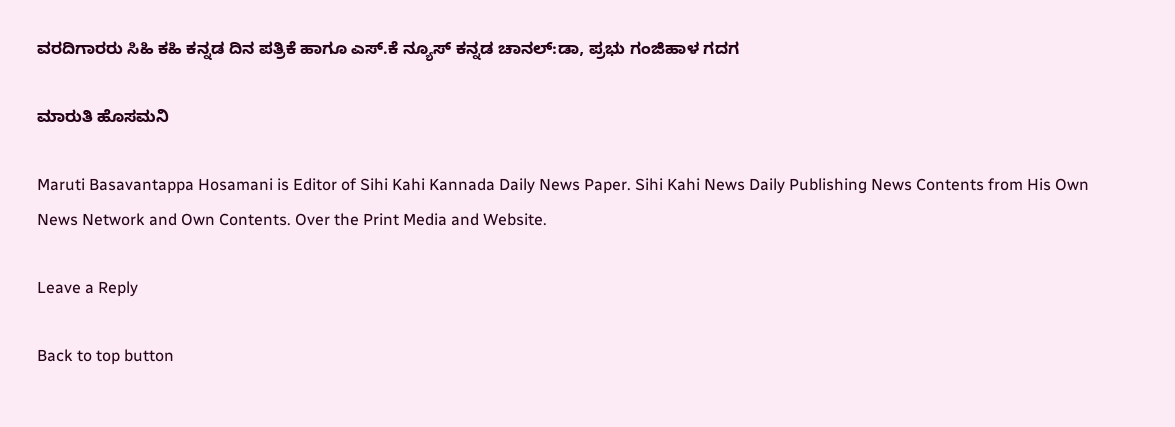ವರದಿಗಾರರು ಸಿಹಿ ಕಹಿ ಕನ್ನಡ ದಿನ ಪತ್ರಿಕೆ ಹಾಗೂ ಎಸ್.ಕೆ ನ್ಯೂಸ್‌ ಕನ್ನಡ ಚಾನಲ್:ಡಾ, ಪ್ರಭು ಗಂಜಿಹಾಳ ಗದಗ

ಮಾರುತಿ ಹೊಸಮನಿ

Maruti Basavantappa Hosamani is Editor of Sihi Kahi Kannada Daily News Paper. Sihi Kahi News Daily Publishing News Contents from His Own News Network and Own Contents. Over the Print Media and Website.

Leave a Reply

Back to top button